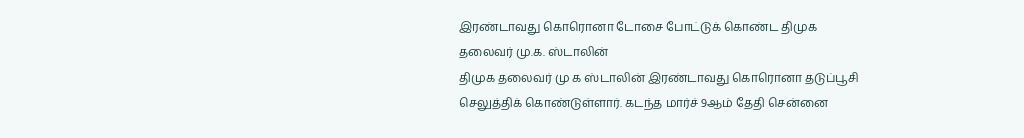இரண்டாவது கொரொனா டோசை போட்டுக் கொண்ட திமுக தலைவர் மு.க. ஸ்டாலின்
திமுக தலைவர் மு க ஸ்டாலின் இரண்டாவது கொரொனா தடுப்பூசி செலுத்திக் கொண்டுள்ளார். கடந்த மார்ச் 9ஆம் தேதி சென்னை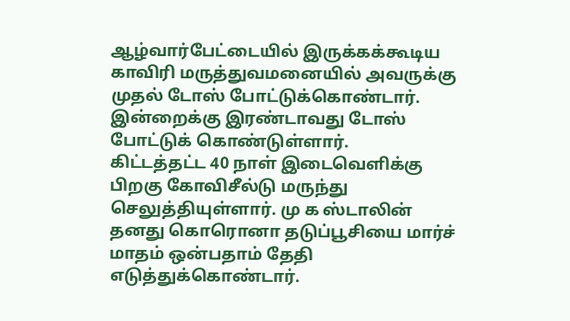ஆழ்வார்பேட்டையில் இருக்கக்கூடிய காவிரி மருத்துவமனையில் அவருக்கு முதல் டோஸ் போட்டுக்கொண்டார். இன்றைக்கு இரண்டாவது டோஸ் போட்டுக் கொண்டுள்ளார்.
கிட்டத்தட்ட 40 நாள் இடைவெளிக்கு பிறகு கோவிசீல்டு மருந்து செலுத்தியுள்ளார். மு க ஸ்டாலின் தனது கொரொனா தடுப்பூசியை மார்ச் மாதம் ஒன்பதாம் தேதி எடுத்துக்கொண்டார்.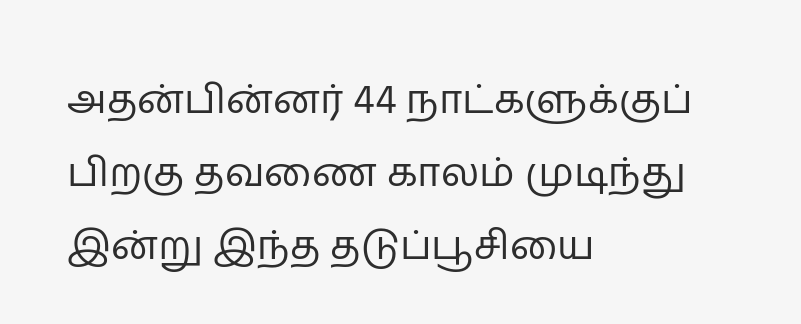அதன்பின்னர் 44 நாட்களுக்குப் பிறகு தவணை காலம் முடிந்து இன்று இந்த தடுப்பூசியை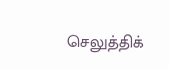செலுத்திக்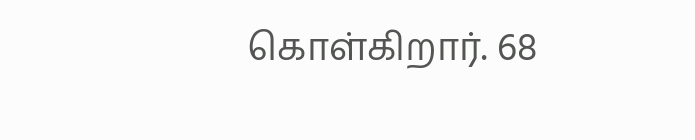கொள்கிறார். 68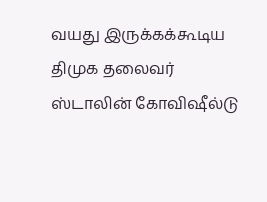வயது இருக்கக்கூடிய திமுக தலைவர் ஸ்டாலின் கோவிஷீல்டு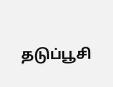தடுப்பூசி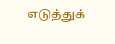எடுத்துக்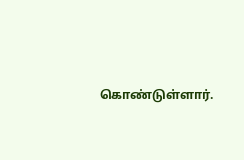கொண்டுள்ளார்.